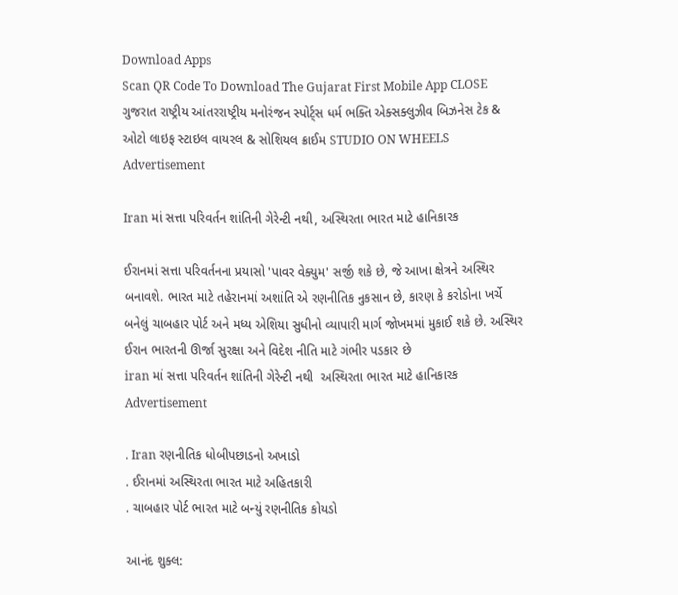Download Apps
Scan QR Code To Download The Gujarat First Mobile App CLOSE
ગુજરાત રાષ્ટ્રીય આંતરરાષ્ટ્રીય મનોરંજન સ્પોર્ટ્સ ધર્મ ભક્તિ એક્સક્લુઝીવ બિઝનેસ ટેક & ઓટો લાઇફ સ્ટાઇલ વાયરલ & સોશિયલ ક્રાઈમ STUDIO ON WHEELS
Advertisement

Iran માં સત્તા પરિવર્તન શાંતિની ગેરેન્ટી નથી, અસ્થિરતા ભારત માટે હાનિકારક

ઈરાનમાં સત્તા પરિવર્તનના પ્રયાસો 'પાવર વેક્યુમ' સર્જી શકે છે, જે આખા ક્ષેત્રને અસ્થિર બનાવશે. ભારત માટે તહેરાનમાં અશાંતિ એ રણનીતિક નુકસાન છે, કારણ કે કરોડોના ખર્ચે બનેલું ચાબહાર પોર્ટ અને મધ્ય એશિયા સુધીનો વ્યાપારી માર્ગ જોખમમાં મુકાઈ શકે છે. અસ્થિર ઈરાન ભારતની ઊર્જા સુરક્ષા અને વિદેશ નીતિ માટે ગંભીર પડકાર છે
iran માં સત્તા પરિવર્તન શાંતિની ગેરેન્ટી નથી  અસ્થિરતા ભારત માટે હાનિકારક
Advertisement

. Iran રણનીતિક ધોબીપછાડનો અખાડો
. ઈરાનમાં અસ્થિરતા ભારત માટે અહિતકારી
. ચાબહાર પોર્ટ ભારત માટે બન્યું રણનીતિક કોયડો

આનંદ શુક્લ: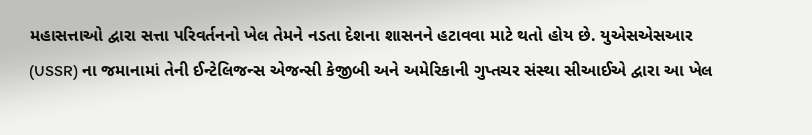મહાસત્તાઓ દ્વારા સત્તા પરિવર્તનનો ખેલ તેમને નડતા દેશના શાસનને હટાવવા માટે થતો હોય છે. યુએસએસઆર (USSR) ના જમાનામાં તેની ઈન્ટેલિજન્સ એજન્સી કેજીબી અને અમેરિકાની ગુપ્તચર સંસ્થા સીઆઈએ દ્વારા આ ખેલ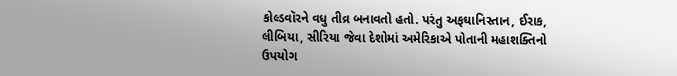કોલ્ડવૉરને વધુ તીવ્ર બનાવતો હતો. પરંતુ અફઘાનિસ્તાન, ઈરાક, લીબિયા, સીરિયા જેવા દેશોમાં અમેરિકાએ પોતાની મહાશક્તિનો ઉપયોગ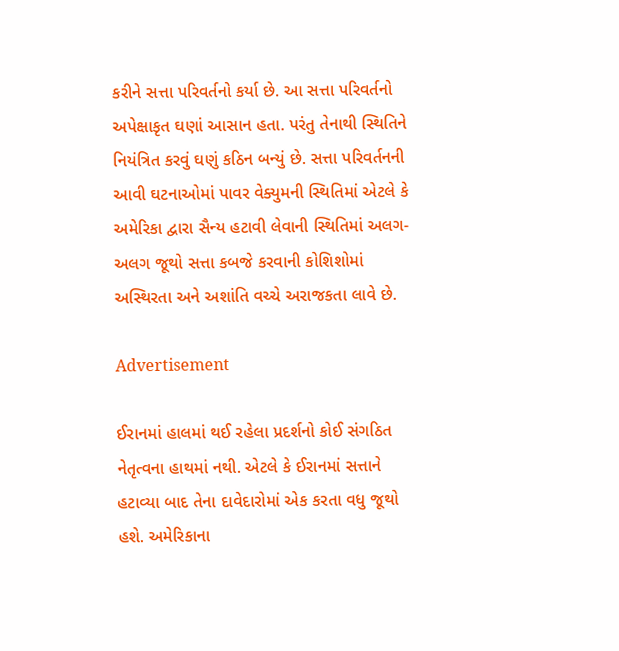કરીને સત્તા પરિવર્તનો કર્યા છે. આ સત્તા પરિવર્તનો અપેક્ષાકૃત ઘણાં આસાન હતા. પરંતુ તેનાથી સ્થિતિને નિયંત્રિત કરવું ઘણું કઠિન બન્યું છે. સત્તા પરિવર્તનની આવી ઘટનાઓમાં પાવર વેક્યુમની સ્થિતિમાં એટલે કે અમેરિકા દ્વારા સૈન્ય હટાવી લેવાની સ્થિતિમાં અલગ-અલગ જૂથો સત્તા કબજે કરવાની કોશિશોમાં અસ્થિરતા અને અશાંતિ વચ્ચે અરાજકતા લાવે છે.

Advertisement

ઈરાનમાં હાલમાં થઈ રહેલા પ્રદર્શનો કોઈ સંગઠિત નેતૃત્વના હાથમાં નથી. એટલે કે ઈરાનમાં સત્તાને હટાવ્યા બાદ તેના દાવેદારોમાં એક કરતા વધુ જૂથો હશે. અમેરિકાના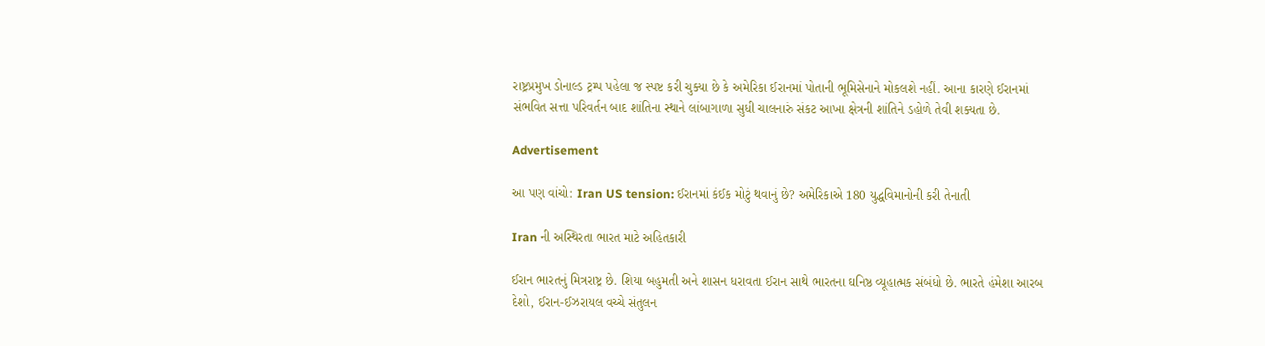રાષ્ટ્રપ્રમુખ ડોનાલ્ડ ટ્રમ્પ પહેલા જ સ્પષ્ટ કરી ચુક્યા છે કે અમેરિકા ઈરાનમાં પોતાની ભૂમિસેનાને મોકલશે નહીં. આના કારણે ઈરાનમાં સંભવિત સત્તા પરિવર્તન બાદ શાંતિના સ્થાને લાંબાગાળા સુધી ચાલનારું સંકટ આખા ક્ષેત્રની શાંતિને ડહોળે તેવી શક્યતા છે.

Advertisement

આ પણ વાંચો: Iran US tension: ઈરાનમાં કંઈક મોટું થવાનું છે? અમેરિકાએ 180 યુદ્ધવિમાનોની કરી તેનાતી

Iran ની અસ્થિરતા ભારત માટે અહિતકારી

ઈરાન ભારતનું મિત્રરાષ્ટ્ર છે. શિયા બહુમતી અને શાસન ધરાવતા ઈરાન સાથે ભારતના ઘનિષ્ઠ વ્યૂહાત્મક સંબંધો છે. ભારતે હંમેશા આરબ દેશો, ઈરાન-ઈઝરાયલ વચ્ચે સંતુલન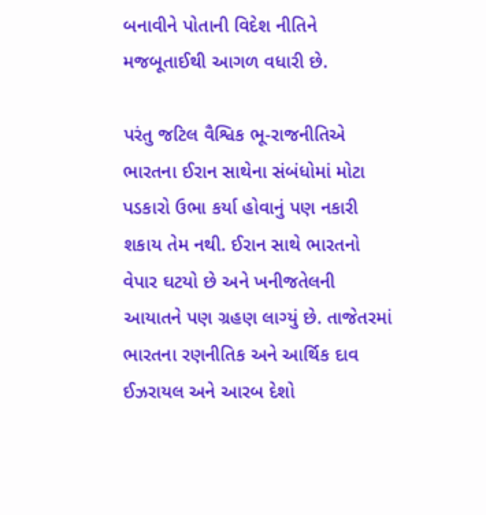બનાવીને પોતાની વિદેશ નીતિને મજબૂતાઈથી આગળ વધારી છે.

પરંતુ જટિલ વૈશ્વિક ભૂ-રાજનીતિએ ભારતના ઈરાન સાથેના સંબંધોમાં મોટા પડકારો ઉભા કર્યા હોવાનું પણ નકારી શકાય તેમ નથી. ઈરાન સાથે ભારતનો વેપાર ઘટયો છે અને ખનીજતેલની આયાતને પણ ગ્રહણ લાગ્યું છે. તાજેતરમાં ભારતના રણનીતિક અને આર્થિક દાવ ઈઝરાયલ અને આરબ દેશો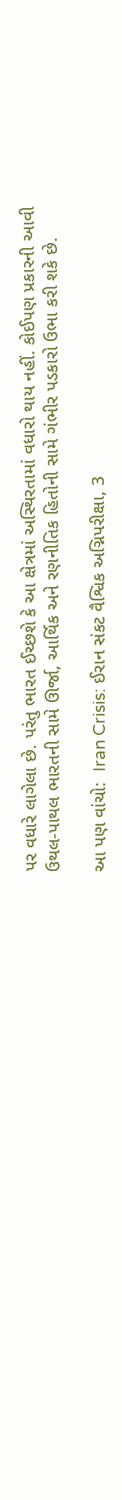પર વધારે લાગેલા છે. પરંતુ ભારત ઈચ્છશે કે આ ક્ષેત્રમાં અસ્થિરતામાં વધારો થાય નહીં. કોઈપણ પ્રકારની આવી ઉથલ-પાથલ ભારતની સામે ઊર્જા, આર્થિક અને રણનીતિક હિતોની સામે ગંભીર પડકારો ઉભા કરી શકે છે.

આ પણ વાંચો:  Iran Crisis: ઈરાન સંકટ વૈશ્વિક અગ્નિપરીક્ષા, 3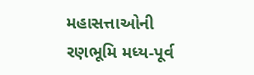મહાસત્તાઓની રણભૂમિ મધ્ય-પૂર્વ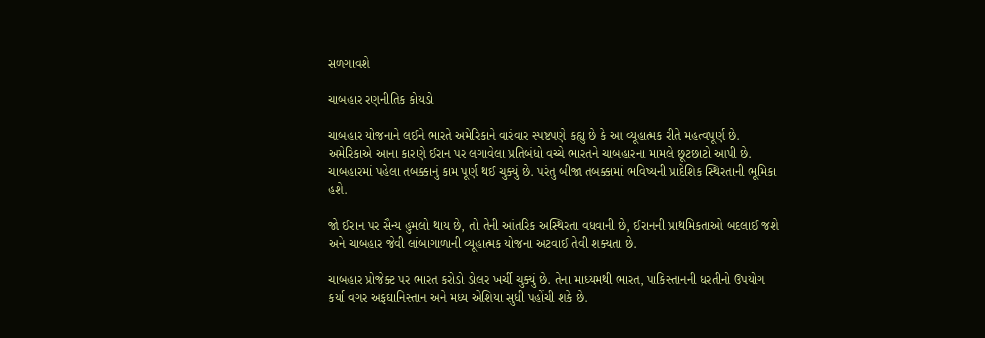સળગાવશે

ચાબહાર રણનીતિક કોયડો

ચાબહાર યોજનાને લઈને ભારતે અમેરિકાને વારંવાર સ્પષ્ટપણે કહ્યુ છે કે આ વ્યૂહાત્મક રીતે મહત્વપૂર્ણ છે. અમેરિકાએ આના કારણે ઈરાન પર લગાવેલા પ્રતિબંધો વચ્ચે ભારતને ચાબહારના મામલે છૂટછાટો આપી છે. ચાબહારમાં પહેલા તબક્કાનું કામ પૂર્ણ થઈ ચુક્યું છે. પરંતુ બીજા તબક્કામાં ભવિષ્યની પ્રાદેશિક સ્થિરતાની ભૂમિકા હશે.

જો ઈરાન પર સૈન્ય હુમલો થાય છે, તો તેની આંતરિક અસ્થિરતા વધવાની છે, ઈરાનની પ્રાથમિકતાઓ બદલાઈ જશે અને ચાબહાર જેવી લાંબાગાળાની વ્યૂહાત્મક યોજના અટવાઈ તેવી શક્યતા છે.

ચાબહાર પ્રોજેક્ટ પર ભારત કરોડો ડોલર ખર્ચી ચુક્યું છે. તેના માધ્યમથી ભારત, પાકિસ્તાનની ધરતીનો ઉપયોગ કર્યા વગર અફઘાનિસ્તાન અને મધ્ય એશિયા સુધી પહોંચી શકે છે.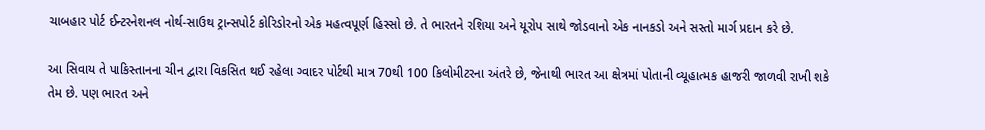ચાબહાર પોર્ટ ઈન્ટરનેશનલ નોર્થ-સાઉથ ટ્રાન્સપોર્ટ કોરિડોરનો એક મહત્વપૂર્ણ હિસ્સો છે. તે ભારતને રશિયા અને યૂરોપ સાથે જોડવાનો એક નાનકડો અને સસ્તો માર્ગ પ્રદાન કરે છે.

આ સિવાય તે પાકિસ્તાનના ચીન દ્વારા વિકસિત થઈ રહેલા ગ્વાદર પોર્ટથી માત્ર 70થી 100 કિલોમીટરના અંતરે છે, જેનાથી ભારત આ ક્ષેત્રમાં પોતાની વ્યૂહાત્મક હાજરી જાળવી રાખી શકે તેમ છે. પણ ભારત અને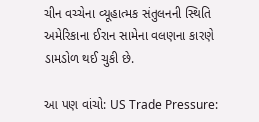ચીન વચ્ચેના વ્યૂહાત્મક સંતુલનની સ્થિતિ અમેરિકાના ઈરાન સામેના વલણના કારણે ડામડોળ થઈ ચુકી છે.

આ પણ વાંચો: US Trade Pressure: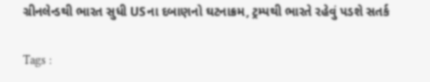ગ્રીનલેન્ડથી ભારત સુધી USના દબાણનો ઘટનાક્રમ, ટ્રમ્પથી ભારતે રહેવું પડશે સતર્ક

Tags :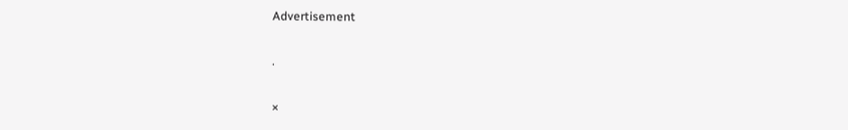Advertisement

.

×